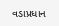વડાપ્રધાન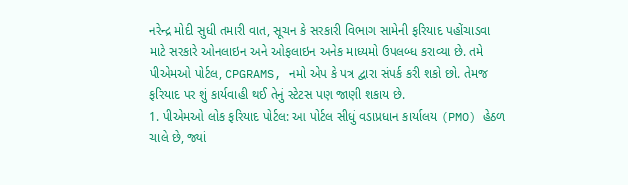નરેન્દ્ર મોદી સુધી તમારી વાત, સૂચન કે સરકારી વિભાગ સામેની ફરિયાદ પહોંચાડવા માટે સરકારે ઓનલાઇન અને ઓફલાઇન અનેક માધ્યમો ઉપલબ્ધ કરાવ્યા છે. તમે પીએમઓ પોર્ટલ, CPGRAMS, નમો એપ કે પત્ર દ્વારા સંપર્ક કરી શકો છો. તેમજ ફરિયાદ પર શું કાર્યવાહી થઈ તેનું સ્ટેટસ પણ જાણી શકાય છે.
1. પીએમઓ લોક ફરિયાદ પોર્ટલ: આ પોર્ટલ સીધું વડાપ્રધાન કાર્યાલય (PMO) હેઠળ ચાલે છે, જ્યાં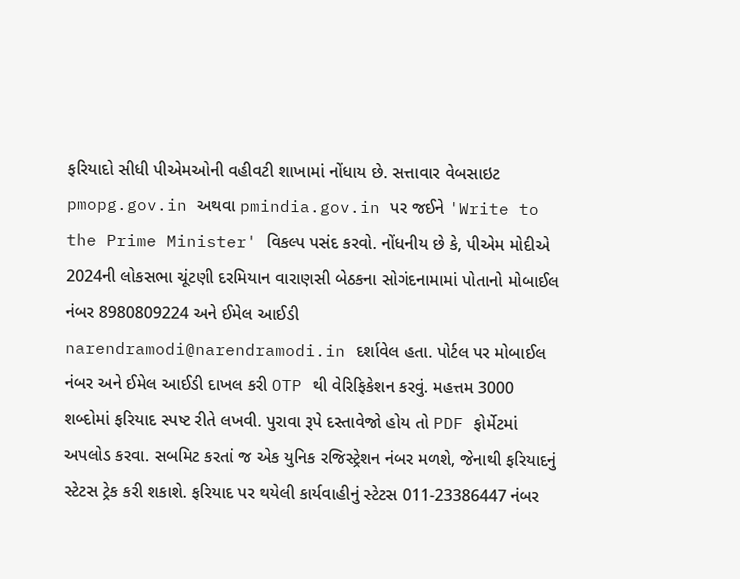ફરિયાદો સીધી પીએમઓની વહીવટી શાખામાં નોંધાય છે. સત્તાવાર વેબસાઇટ pmopg.gov.in અથવા pmindia.gov.in પર જઈને 'Write to the Prime Minister' વિકલ્પ પસંદ કરવો. નોંધનીય છે કે, પીએમ મોદીએ 2024ની લોકસભા ચૂંટણી દરમિયાન વારાણસી બેઠકના સોગંદનામામાં પોતાનો મોબાઈલ નંબર 8980809224 અને ઈમેલ આઈડી narendramodi@narendramodi.in દર્શાવેલ હતા. પોર્ટલ પર મોબાઈલ નંબર અને ઈમેલ આઈડી દાખલ કરી OTP થી વેરિફિકેશન કરવું. મહત્તમ 3000 શબ્દોમાં ફરિયાદ સ્પષ્ટ રીતે લખવી. પુરાવા રૂપે દસ્તાવેજો હોય તો PDF ફોર્મેટમાં અપલોડ કરવા. સબમિટ કરતાં જ એક યુનિક રજિસ્ટ્રેશન નંબર મળશે, જેનાથી ફરિયાદનું સ્ટેટસ ટ્રેક કરી શકાશે. ફરિયાદ પર થયેલી કાર્યવાહીનું સ્ટેટસ 011-23386447 નંબર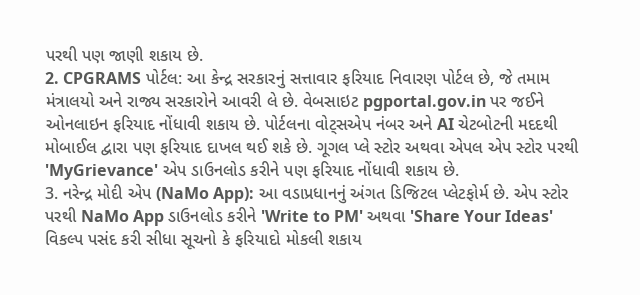પરથી પણ જાણી શકાય છે.
2. CPGRAMS પોર્ટલ: આ કેન્દ્ર સરકારનું સત્તાવાર ફરિયાદ નિવારણ પોર્ટલ છે, જે તમામ મંત્રાલયો અને રાજ્ય સરકારોને આવરી લે છે. વેબસાઇટ pgportal.gov.in પર જઈને ઓનલાઇન ફરિયાદ નોંધાવી શકાય છે. પોર્ટલના વોટ્સએપ નંબર અને AI ચેટબોટની મદદથી મોબાઈલ દ્વારા પણ ફરિયાદ દાખલ થઈ શકે છે. ગૂગલ પ્લે સ્ટોર અથવા એપલ એપ સ્ટોર પરથી 'MyGrievance' એપ ડાઉનલોડ કરીને પણ ફરિયાદ નોંધાવી શકાય છે.
3. નરેન્દ્ર મોદી એપ (NaMo App): આ વડાપ્રધાનનું અંગત ડિજિટલ પ્લેટફોર્મ છે. એપ સ્ટોર પરથી NaMo App ડાઉનલોડ કરીને 'Write to PM' અથવા 'Share Your Ideas' વિકલ્પ પસંદ કરી સીધા સૂચનો કે ફરિયાદો મોકલી શકાય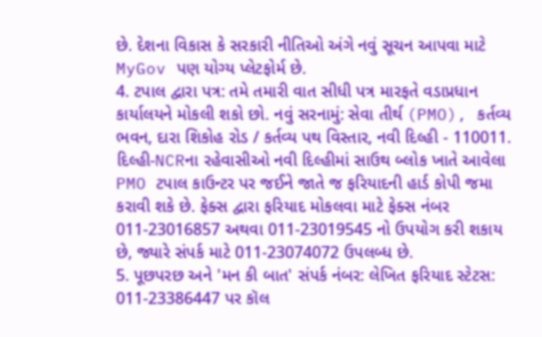છે. દેશના વિકાસ કે સરકારી નીતિઓ અંગે નવું સૂચન આપવા માટે MyGov પણ યોગ્ય પ્લેટફોર્મ છે.
4. ટપાલ દ્વારા પત્ર: તમે તમારી વાત સીધી પત્ર મારફતે વડાપ્રધાન કાર્યાલયને મોકલી શકો છો. નવું સરનામું: સેવા તીર્થ (PMO), કર્તવ્ય ભવન, દારા શિકોહ રોડ / કર્તવ્ય પથ વિસ્તાર, નવી દિલ્હી - 110011. દિલ્હી-NCRના રહેવાસીઓ નવી દિલ્હીમાં સાઉથ બ્લોક ખાતે આવેલા PMO ટપાલ કાઉન્ટર પર જઈને જાતે જ ફરિયાદની હાર્ડ કોપી જમા કરાવી શકે છે. ફેક્સ દ્વારા ફરિયાદ મોકલવા માટે ફેક્સ નંબર 011-23016857 અથવા 011-23019545 નો ઉપયોગ કરી શકાય છે, જ્યારે સંપર્ક માટે 011-23074072 ઉપલબ્ધ છે.
5. પૂછપરછ અને 'મન કી બાત' સંપર્ક નંબર: લેખિત ફરિયાદ સ્ટેટસ: 011-23386447 પર કૉલ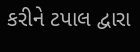કરીને ટપાલ દ્વારા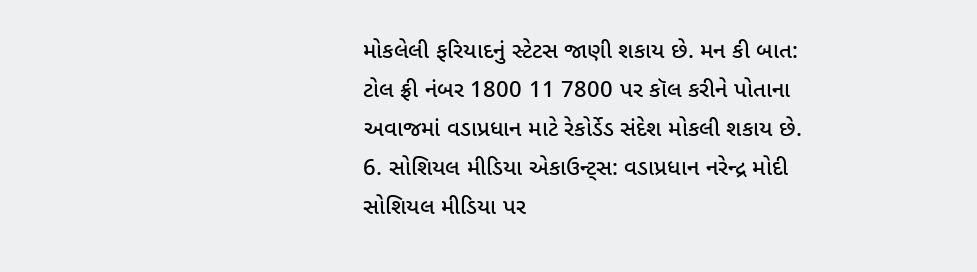મોકલેલી ફરિયાદનું સ્ટેટસ જાણી શકાય છે. મન કી બાત: ટોલ ફ્રી નંબર 1800 11 7800 પર કૉલ કરીને પોતાના અવાજમાં વડાપ્રધાન માટે રેકોર્ડેડ સંદેશ મોકલી શકાય છે.
6. સોશિયલ મીડિયા એકાઉન્ટ્સ: વડાપ્રધાન નરેન્દ્ર મોદી સોશિયલ મીડિયા પર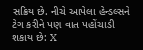સક્રિય છે. નીચે આપેલા હેન્ડલ્સને ટેગ કરીને પણ વાત પહોંચાડી શકાય છે: X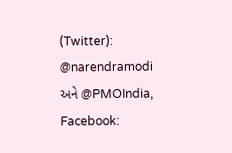(Twitter): @narendramodi અને @PMOIndia, Facebook: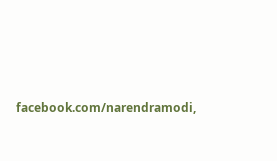facebook.com/narendramodi,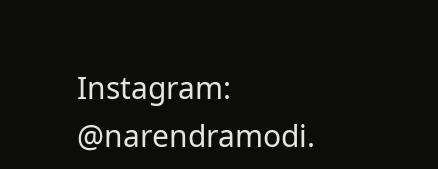Instagram: @narendramodi.